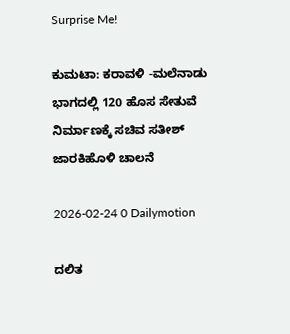Surprise Me!

ಕುಮಟಾ: ಕರಾವಳಿ -ಮಲೆನಾಡು ಭಾಗದಲ್ಲಿ 120 ಹೊಸ ಸೇತುವೆ ನಿರ್ಮಾಣಕ್ಕೆ ಸಚಿವ ಸತೀಶ್ ಜಾರಕಿಹೊಳಿ ಚಾಲನೆ

2026-02-24 0 Dailymotion

ದಲಿತ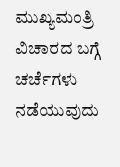ಮುಖ್ಯಮಂತ್ರಿ ವಿಚಾರದ ಬಗ್ಗೆ ಚರ್ಚೆಗಳು ನಡೆಯುವುದು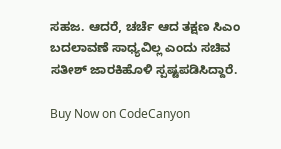ಸಹಜ. ಆದರೆ, ಚರ್ಚೆ ಆದ ತಕ್ಷಣ ಸಿಎಂ ಬದಲಾವಣೆ ಸಾಧ್ಯವಿಲ್ಲ ಎಂದು ಸಚಿವ ಸತೀಶ್ ಜಾರಕಿಹೊಳಿ ಸ್ಪಷ್ಟಪಡಿಸಿದ್ದಾರೆ.

Buy Now on CodeCanyon